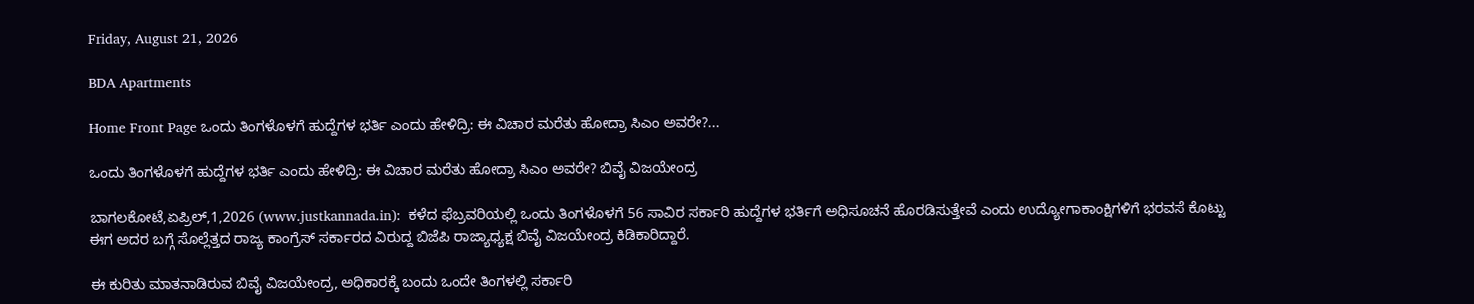Friday, August 21, 2026

BDA Apartments

Home Front Page ಒಂದು ತಿಂಗಳೊಳಗೆ ಹುದ್ದೆಗಳ ಭರ್ತಿ ಎಂದು ಹೇಳಿದ್ರಿ: ಈ ವಿಚಾರ ಮರೆತು ಹೋದ್ರಾ ಸಿಎಂ ಅವರೇ?...

ಒಂದು ತಿಂಗಳೊಳಗೆ ಹುದ್ದೆಗಳ ಭರ್ತಿ ಎಂದು ಹೇಳಿದ್ರಿ: ಈ ವಿಚಾರ ಮರೆತು ಹೋದ್ರಾ ಸಿಎಂ ಅವರೇ? ಬಿವೈ ವಿಜಯೇಂದ್ರ

ಬಾಗಲಕೋಟೆ,ಏಪ್ರಿಲ್,1,2026 (www.justkannada.in):  ಕಳೆದ ಫೆಬ್ರವರಿಯಲ್ಲಿ ಒಂದು ತಿಂಗಳೊಳಗೆ 56 ಸಾವಿರ ಸರ್ಕಾರಿ ಹುದ್ದೆಗಳ ಭರ್ತಿಗೆ ಅಧಿಸೂಚನೆ ಹೊರಡಿಸುತ್ತೇವೆ ಎಂದು ಉದ್ಯೋಗಾಕಾಂಕ್ಷಿಗಳಿಗೆ ಭರವಸೆ ಕೊಟ್ಟು ಈಗ ಅದರ ಬಗ್ಗೆ ಸೊಲ್ಲೆತ್ತದ ರಾಜ್ಯ ಕಾಂಗ್ರೆಸ್ ಸರ್ಕಾರದ ವಿರುದ್ದ ಬಿಜೆಪಿ ರಾಜ್ಯಾಧ್ಯಕ್ಷ ಬಿವೈ ವಿಜಯೇಂದ್ರ ಕಿಡಿಕಾರಿದ್ದಾರೆ.

ಈ ಕುರಿತು ಮಾತನಾಡಿರುವ ಬಿವೈ ವಿಜಯೇಂದ್ರ, ಅಧಿಕಾರಕ್ಕೆ ಬಂದು ಒಂದೇ ತಿಂಗಳಲ್ಲಿ ಸರ್ಕಾರಿ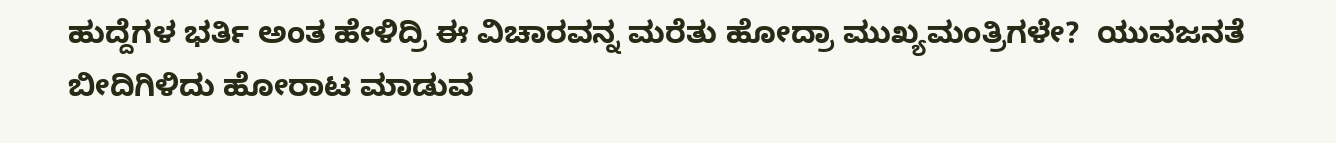ಹುದ್ದೆಗಳ ಭರ್ತಿ ಅಂತ ಹೇಳಿದ್ರಿ ಈ ವಿಚಾರವನ್ನ ಮರೆತು ಹೋದ್ರಾ ಮುಖ್ಯಮಂತ್ರಿಗಳೇ?  ಯುವಜನತೆ ಬೀದಿಗಿಳಿದು ಹೋರಾಟ ಮಾಡುವ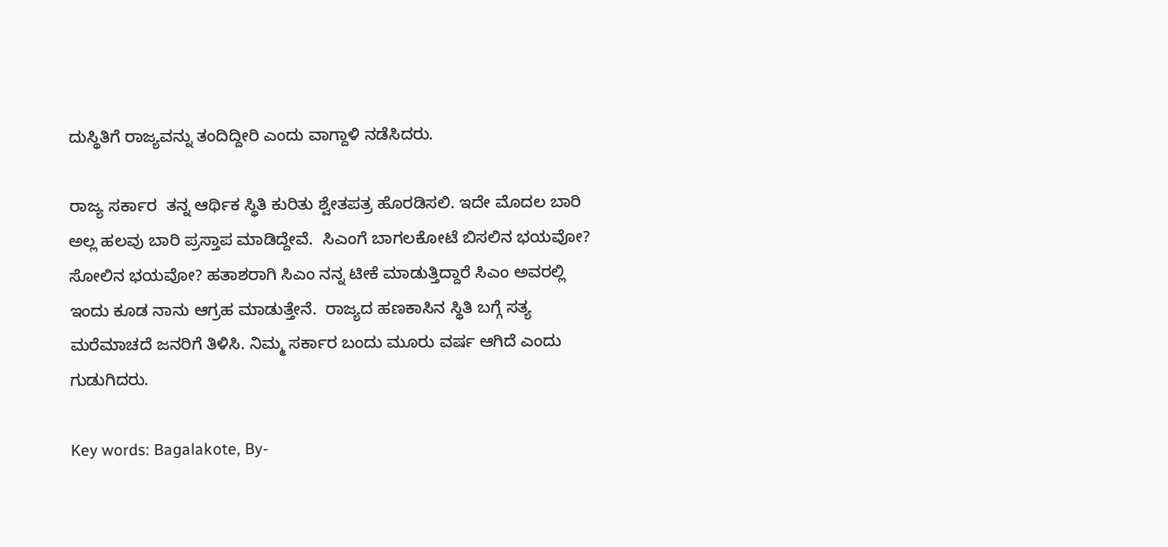ದುಸ್ಥಿತಿಗೆ ರಾಜ್ಯವನ್ನು ತಂದಿದ್ದೀರಿ ಎಂದು ವಾಗ್ದಾಳಿ ನಡೆಸಿದರು.

ರಾಜ್ಯ ಸರ್ಕಾರ  ತನ್ನ ಆರ್ಥಿಕ ಸ್ಥಿತಿ ಕುರಿತು ಶ್ವೇತಪತ್ರ ಹೊರಡಿಸಲಿ. ಇದೇ ಮೊದಲ ಬಾರಿ ಅಲ್ಲ ಹಲವು ಬಾರಿ ಪ್ರಸ್ತಾಪ ಮಾಡಿದ್ದೇವೆ.  ಸಿಎಂಗೆ ಬಾಗಲಕೋಟೆ ಬಿಸಲಿನ ಭಯವೋ? ಸೋಲಿನ ಭಯವೋ? ಹತಾಶರಾಗಿ ಸಿಎಂ ನನ್ನ ಟೀಕೆ ಮಾಡುತ್ತಿದ್ದಾರೆ ಸಿಎಂ ಅವರಲ್ಲಿ ಇಂದು ಕೂಡ ನಾನು ಆಗ್ರಹ ಮಾಡುತ್ತೇನೆ.  ರಾಜ್ಯದ ಹಣಕಾಸಿನ ಸ್ಥಿತಿ ಬಗ್ಗೆ ಸತ್ಯ ಮರೆಮಾಚದೆ ಜನರಿಗೆ ತಿಳಿಸಿ. ನಿಮ್ಮ ಸರ್ಕಾರ ಬಂದು ಮೂರು ವರ್ಷ ಆಗಿದೆ ಎಂದು ಗುಡುಗಿದರು.

Key words: Bagalakote, By-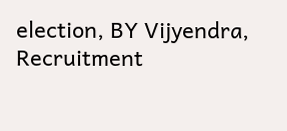election, BY Vijyendra, Recruitment